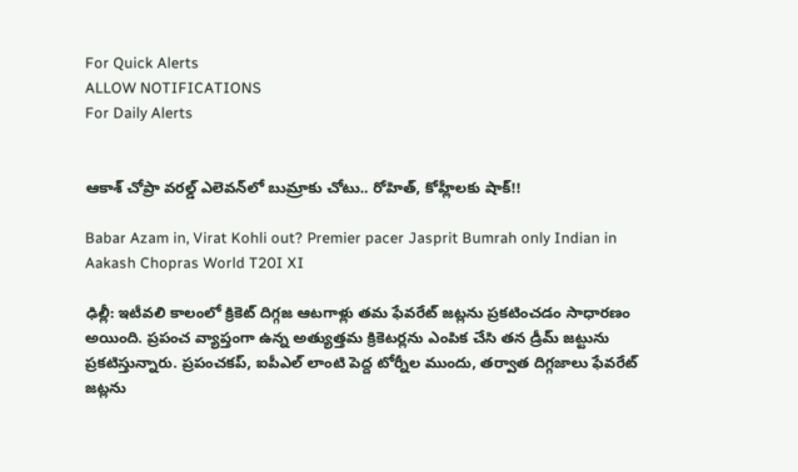For Quick Alerts
ALLOW NOTIFICATIONS
For Daily Alerts


ఆకాశ్‌ చోప్రా వరల్డ్‌ ఎలెవన్‌లో బుమ్రాకు చోటు.. రోహిత్‌, కోహ్లీలకు షాక్!!

Babar Azam in, Virat Kohli out? Premier pacer Jasprit Bumrah only Indian in Aakash Chopras World T20I XI

ఢిల్లీ: ఇటీవలి కాలంలో క్రికెట్ దిగ్గజ ఆటగాళ్లు తమ ఫేవరేట్ జట్లను ప్రకటించడం సాధారణం అయింది. ప్రపంచ వ్యాప్తంగా ఉన్న అత్యుత్తమ క్రికెటర్లను ఎంపిక చేసి తన డ్రీమ్ జట్టును ప్రకటిస్తున్నారు. ప్రపంచకప్, ఐపీఎల్ లాంటి పెద్ద టోర్నీల ముందు, తర్వాత దిగ్గజాలు ఫేవరేట్ జట్లను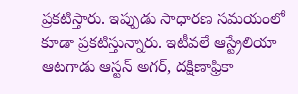ప్రకటిస్తారు. ఇప్పుడు సాధారణ సమయంలో కూడా ప్రకటిస్తున్నారు. ఇటీవలే ఆస్ట్రేలియా ఆట‌గాడు ఆస్ట‌న్ అగ‌ర్, దక్షిణాఫ్రికా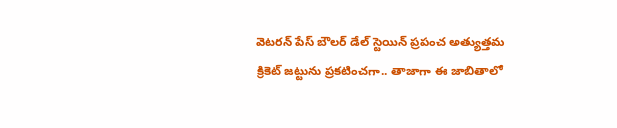వెటరన్‌ పేస్‌ బౌలర్‌ డేల్‌ స్టెయిన్ ప్ర‌పంచ అత్యుత్త‌మ క్రికెట్ జ‌ట్టును ప్రకటించగా.. తాజాగా ఈ జాబితాలో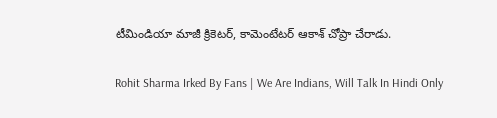టీమిండియా మాజీ క్రికెటర్‌, కామెంటేటర్‌ ఆకాశ్‌ చోప్రా చేరాడు.

Rohit Sharma Irked By Fans | We Are Indians, Will Talk In Hindi Only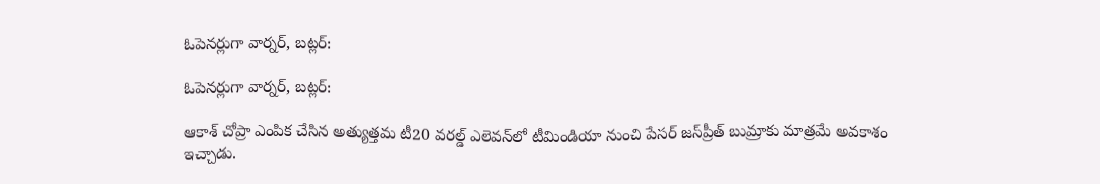ఓపెనర్లుగా వార్నర్, బట్లర్‌:

ఓపెనర్లుగా వార్నర్, బట్లర్‌:

ఆకాశ్‌ చోప్రా ఎంపిక చేసిన అత్యుత్తమ టీ20 వరల్డ్‌ ఎలెవన్‌లో టీమిండియా నుంచి పేసర్ జస్‌ప్రీత్‌ బుమ్రాకు మాత్రమే అవకాశం ఇచ్చాడు.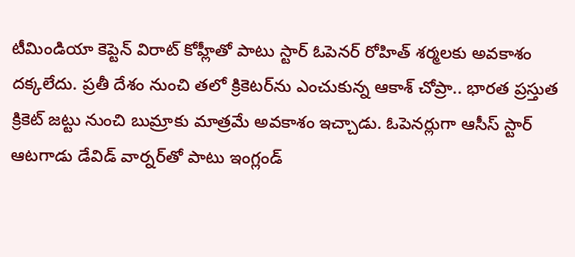టీమిండియా కెప్టెన్‌ విరాట్‌ కోహ్లీతో పాటు స్టార్‌ ఓపెనర్‌ రోహిత్‌ శర్మలకు అవకాశం దక్కలేదు. ప్రతీ దేశం నుంచి తలో క్రికెటర్‌ను ఎంచుకున్న ఆకాశ్‌ చోప్రా.. భారత ప్రస్తుత క్రికెట్‌ జట్టు నుంచి బుమ్రాకు మాత్రమే అవకాశం ఇచ్చాడు. ఓపెనర్లుగా ఆసీస్‌ స్టార్‌ ఆటగాడు డేవిడ్‌ వార్నర్‌తో పాటు ఇంగ్లండ్‌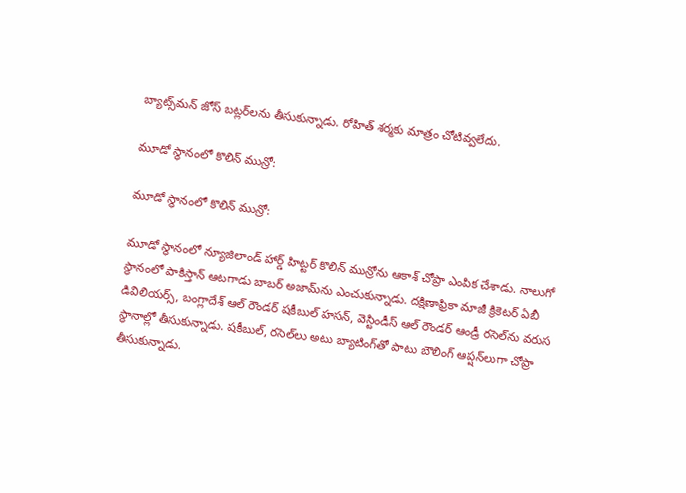బ్యాట్స్‌మన్‌ జోస్‌ బట్లర్‌లను తీసుకున్నాడు. రోహిత్‌ శర్మకు మాత్రం చోటివ్వలేదు.

మూడో స్థానంలో కొలిన్‌ మున్రో:

మూడో స్థానంలో కొలిన్‌ మున్రో:

మూడో స్థానంలో న్యూజిలాండ్‌ హార్డ్‌ హిట్టర్‌ కొలిన్‌ మున్రోను ఆకాశ్‌ చోప్రా ఎంపిక చేశాడు. నాలుగో స్థానంలో పాకిస్తాన్‌ ఆటగాడు బాబర్‌ అజామ్‌ను ఎంచుకున్నాడు. దక్షిణాఫ్రికా మాజీ క్రికెటర్‌ ఏబీ డివిలియర్స్‌, బంగ్లాదేశ్‌ ఆల్‌ రౌండర్‌ షకీబుల్‌ హసన్‌, వెస్టిండీస్‌ ఆల్‌ రౌండర్‌ ఆండ్రీ రసెల్‌ను వరుస స్థానాల్లో తీసుకున్నాడు. షకీబుల్‌, రసెల్‌లు అటు బ్యాటింగ్‌తో పాటు బౌలింగ్‌ ఆప్షన్‌లుగా చోప్రా తీసుకున్నాడు.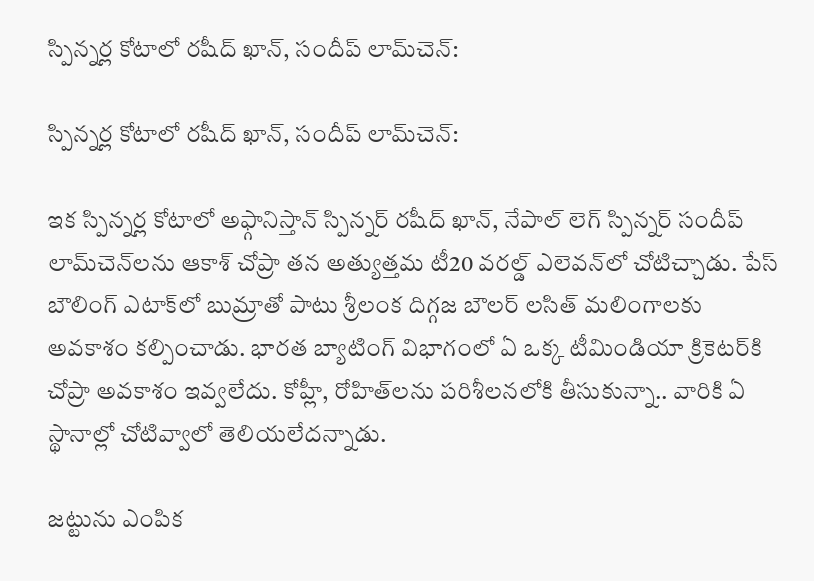స్పిన్నర్ల కోటాలో రషీద్‌ ఖాన్, సందీప్‌ లామ్‌చెన్‌:

స్పిన్నర్ల కోటాలో రషీద్‌ ఖాన్, సందీప్‌ లామ్‌చెన్‌:

ఇక స్పిన్నర్ల కోటాలో అఫ్గానిస్తాన్‌ స్పిన్నర్‌ రషీద్‌ ఖాన్‌, నేపాల్‌ లెగ్‌ స్పిన్నర్‌ సందీప్‌ లామ్‌చెన్‌లను ఆకాశ్‌ చోప్రా తన అత్యుత్తమ టీ20 వరల్డ్‌ ఎలెవన్‌లో చోటిచ్చాడు. పేస్‌ బౌలింగ్‌ ఎటాక్‌లో బుమ్రాతో పాటు శ్రీలంక దిగ్గజ బౌలర్‌ లసిత్‌ మలింగాలకు అవకాశం కల్పించాడు. భారత బ్యాటింగ్‌ విభాగంలో ఏ ఒక్క టీమిండియా క్రికెటర్‌కి చోప్రా అవకాశం ఇవ్వలేదు. కోహ్లీ, రోహిత్‌లను పరిశీలనలోకి తీసుకున్నా.. వారికి ఏ స్థానాల్లో చోటివ్వాలో తెలియలేదన్నాడు.

జట్టును ఎంపిక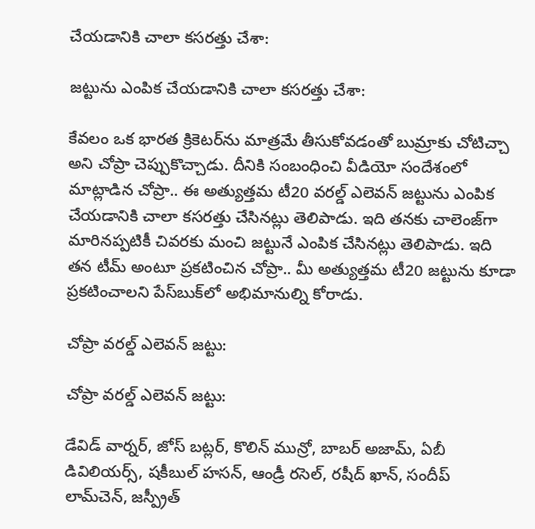చేయడానికి చాలా కసరత్తు చేశా:

జట్టును ఎంపిక చేయడానికి చాలా కసరత్తు చేశా:

కేవలం ఒక భారత క్రికెటర్‌ను మాత్రమే తీసుకోవడంతో బుమ్రాకు చోటిచ్చా అని చోప్రా చెప్పుకొచ్చాడు. దీనికి సంబంధించి వీడియో సందేశంలో మాట్లాడిన చోప్రా.. ఈ అత్యుత్తమ టీ20 వరల్డ్‌ ఎలెవన్‌ జట్టును ఎంపిక చేయడానికి చాలా కసరత్తు చేసినట్లు తెలిపాడు. ఇది తనకు చాలెంజ్‌గా మారినప్పటికీ చివరకు మంచి జట్టునే ఎంపిక చేసినట్లు తెలిపాడు. ఇది తన టీమ్‌ అంటూ ప్రకటించిన చోప్రా.. మీ అత్యుత్తమ టీ20 జట్టును కూడా ప్రకటించాలని పేస్‌బుక్‌లో అభిమానుల్ని కోరాడు.

చోప్రా వరల్డ్‌ ఎలెవన్‌ జట్టు:

చోప్రా వరల్డ్‌ ఎలెవన్‌ జట్టు:

డేవిడ్‌ వార్నర్, జోస్‌ బట్లర్, కొలిన్‌ మున్రో, బాబర్‌ అజామ్‌, ఏబీ డివిలియర్స్‌, షకీబుల్‌ హసన్‌, ఆండ్రీ రసెల్, రషీద్‌ ఖాన్‌, సందీప్‌ లామ్‌చెన్‌, జస్ప్రీత్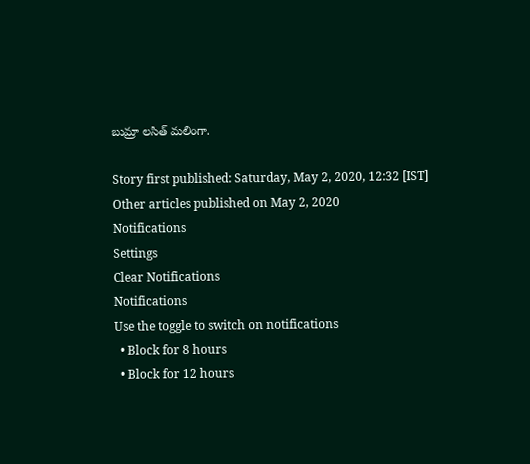బుమ్రా లసిత్‌ మలింగా.

Story first published: Saturday, May 2, 2020, 12:32 [IST]
Other articles published on May 2, 2020
Notifications
Settings
Clear Notifications
Notifications
Use the toggle to switch on notifications
  • Block for 8 hours
  • Block for 12 hours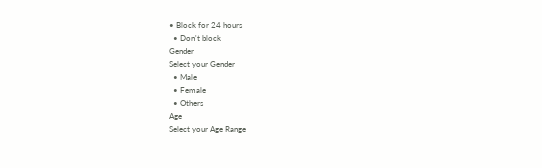• Block for 24 hours
  • Don't block
Gender
Select your Gender
  • Male
  • Female
  • Others
Age
Select your Age Range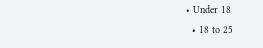• Under 18
  • 18 to 25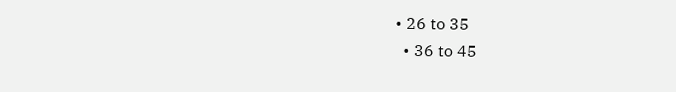• 26 to 35
  • 36 to 45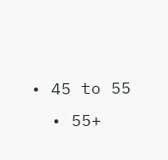• 45 to 55
  • 55+